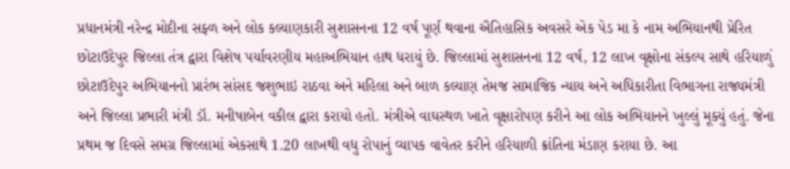પ્રધાનમંત્રી નરેન્દ્ર મોદીના સફ્ળ અને લોક કલ્યાણકારી સુશાસનના 12 વર્ષ પૂર્ણ થવાના ઐતિહાસિક અવસરે એક પેડ મા કે નામ અભિયાનથી પ્રેરિત છોટાઉદેપુર જિલ્લા તંત્ર દ્વારા વિશેષ પર્યાવરણીય મહાઅભિયાન હાથ ધરાયું છે. જિલ્લામાં સુશાસનના 12 વર્ષ, 12 લાખ વૃક્ષોના સંકલ્પ સાથે હરિયાળું છોટાઉદેપુર અભિયાનનો પ્રારંભ સાંસદ જશુભાઇ રાઠવા અને મહિલા અને બાળ કલ્યાણ તેમજ સામાજિક ન્યાય અને અધિકારીતા વિભાગના રાજ્યમંત્રી અને જિલ્લા પ્રભારી મંત્રી ડૉ. મનીષાબેન વકીલ દ્વારા કરાયો હતો. મંત્રીએ વાઘસ્થળ ખાતે વૃક્ષારોપણ કરીને આ લોક અભિયાનને ખુલ્લું મૂક્યું હતું. જેના પ્રથમ જ દિવસે સમગ્ર જિલ્લામાં એકસાથે 1.20 લાખથી વધુ રોપાનું વ્યાપક વાવેતર કરીને હરિયાળી ક્રાંતિના મંડાણ કરાયા છે. આ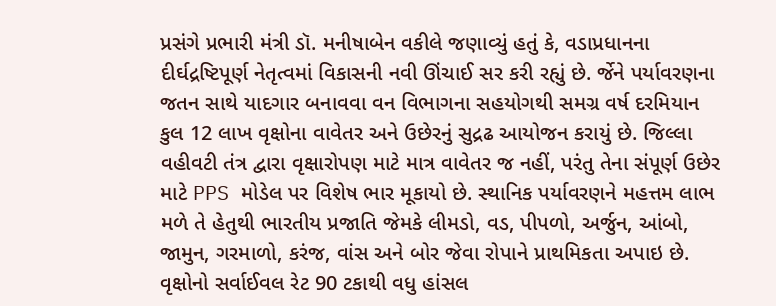પ્રસંગે પ્રભારી મંત્રી ડૉ. મનીષાબેન વકીલે જણાવ્યું હતું કે, વડાપ્રધાનના દીર્ઘદ્રષ્ટિપૂર્ણ નેતૃત્વમાં વિકાસની નવી ઊંચાઈ સર કરી રહ્યું છે. ર્જેને પર્યાવરણના જતન સાથે યાદગાર બનાવવા વન વિભાગના સહયોગથી સમગ્ર વર્ષ દરમિયાન કુલ 12 લાખ વૃક્ષોના વાવેતર અને ઉછેરનું સુદ્રઢ આયોજન કરાયું છે. જિલ્લા વહીવટી તંત્ર દ્વારા વૃક્ષારોપણ માટે માત્ર વાવેતર જ નહીં, પરંતુ તેના સંપૂર્ણ ઉછેર માટે PPS મોડેલ પર વિશેષ ભાર મૂકાયો છે. સ્થાનિક પર્યાવરણને મહત્તમ લાભ મળે તે હેતુથી ભારતીય પ્રજાતિ જેમકે લીમડો, વડ, પીપળો, અર્જુન, આંબો, જામુન, ગરમાળો, કરંજ, વાંસ અને બોર જેવા રોપાને પ્રાથમિકતા અપાઇ છે. વૃક્ષોનો સર્વાઈવલ રેટ 90 ટકાથી વધુ હાંસલ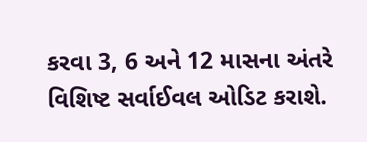કરવા 3, 6 અને 12 માસના અંતરે વિશિષ્ટ સર્વાઈવલ ઓડિટ કરાશે.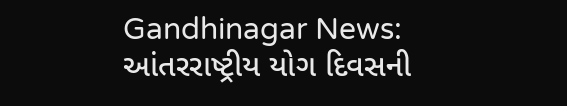Gandhinagar News: આંતરરાષ્ટ્રીય યોગ દિવસની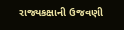રાજ્યકક્ષાની ઉજવણી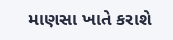માણસા ખાતે કરાશે